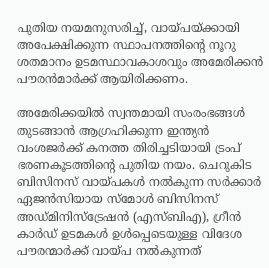പുതിയ നയമനുസരിച്ച്, വായ്പയ്ക്കായി അപേക്ഷിക്കുന്ന സ്ഥാപനത്തിന്റെ നൂറു ശതമാനം ഉടമസ്ഥാവകാശവും അമേരിക്കന്‍ പൗരന്‍മാര്‍ക്ക് ആയിരിക്കണം.

അമേരിക്കയില്‍ സ്വന്തമായി സംരംഭങ്ങള്‍ തുടങ്ങാന്‍ ആഗ്രഹിക്കുന്ന ഇന്ത്യന്‍ വംശജര്‍ക്ക് കനത്ത തിരിച്ചടിയായി ട്രംപ് ഭരണകൂടത്തിന്റെ പുതിയ നയം. ചെറുകിട ബിസിനസ് വായ്പകള്‍ നല്‍കുന്ന സര്‍ക്കാര്‍ ഏജന്‍സിയായ സ്‌മോള്‍ ബിസിനസ് അഡ്മിനിസ്ട്രേഷന്‍ (എസ്ബിഎ), ഗ്രീന്‍ കാര്‍ഡ് ഉടമകള്‍ ഉള്‍പ്പെടെയുള്ള വിദേശ പൗരന്മാര്‍ക്ക് വായ്പ നല്‍കുന്നത്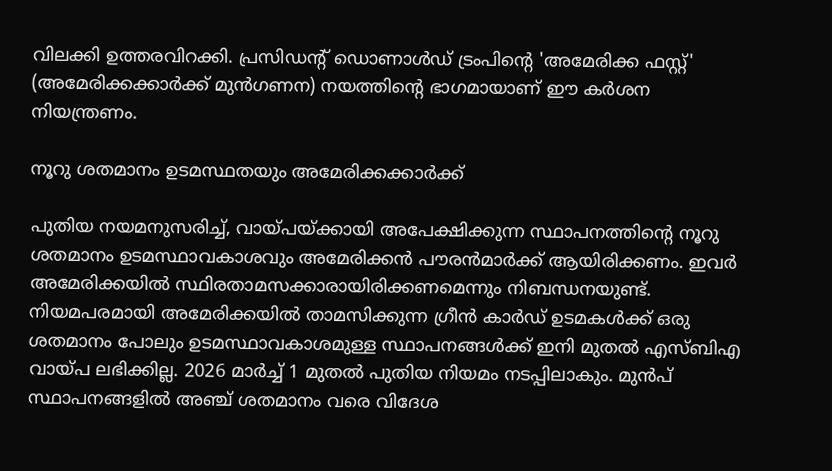വിലക്കി ഉത്തരവിറക്കി. പ്രസിഡന്റ് ഡൊണാള്‍ഡ് ട്രംപിന്റെ 'അമേരിക്ക ഫസ്റ്റ്' (അമേരിക്കക്കാര്‍ക്ക് മുന്‍ഗണന) നയത്തിന്റെ ഭാഗമായാണ് ഈ കര്‍ശന നിയന്ത്രണം.

നൂറു ശതമാനം ഉടമസ്ഥതയും അമേരിക്കക്കാര്‍ക്ക്

പുതിയ നയമനുസരിച്ച്, വായ്പയ്ക്കായി അപേക്ഷിക്കുന്ന സ്ഥാപനത്തിന്റെ നൂറു ശതമാനം ഉടമസ്ഥാവകാശവും അമേരിക്കന്‍ പൗരന്‍മാര്‍ക്ക് ആയിരിക്കണം. ഇവര്‍ അമേരിക്കയില്‍ സ്ഥിരതാമസക്കാരായിരിക്കണമെന്നും നിബന്ധനയുണ്ട്. നിയമപരമായി അമേരിക്കയില്‍ താമസിക്കുന്ന ഗ്രീന്‍ കാര്‍ഡ് ഉടമകള്‍ക്ക് ഒരു ശതമാനം പോലും ഉടമസ്ഥാവകാശമുള്ള സ്ഥാപനങ്ങള്‍ക്ക് ഇനി മുതല്‍ എസ്ബിഎ വായ്പ ലഭിക്കില്ല. 2026 മാര്‍ച്ച് 1 മുതല്‍ പുതിയ നിയമം നടപ്പിലാകും. മുന്‍പ് സ്ഥാപനങ്ങളില്‍ അഞ്ച് ശതമാനം വരെ വിദേശ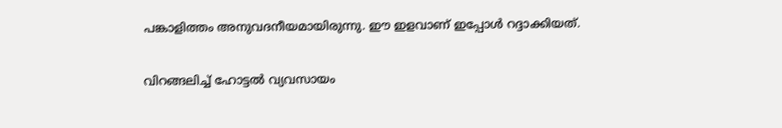പങ്കാളിത്തം അനുവദനീയമായിരുന്നു. ഈ ഇളവാണ് ഇപ്പോള്‍ റദ്ദാക്കിയത്.

വിറങ്ങലിച്ച് ഹോട്ടല്‍ വ്യവസായം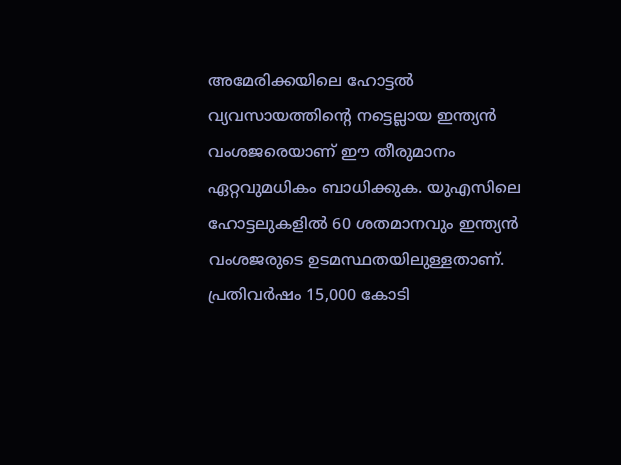അമേരിക്കയിലെ ഹോട്ടല്‍ വ്യവസായത്തിന്റെ നട്ടെല്ലായ ഇന്ത്യന്‍ വംശജരെയാണ് ഈ തീരുമാനം ഏറ്റവുമധികം ബാധിക്കുക. യുഎസിലെ ഹോട്ടലുകളില്‍ 60 ശതമാനവും ഇന്ത്യന്‍ വംശജരുടെ ഉടമസ്ഥതയിലുള്ളതാണ്. പ്രതിവര്‍ഷം 15,000 കോടി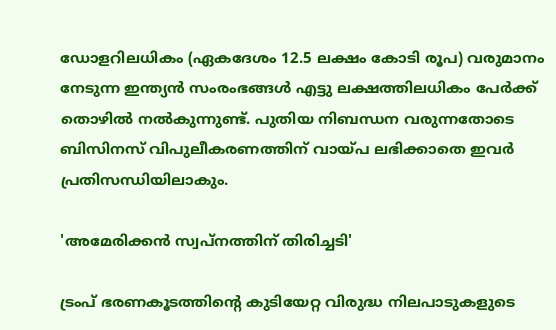ഡോളറിലധികം (ഏകദേശം 12.5 ലക്ഷം കോടി രൂപ) വരുമാനം നേടുന്ന ഇന്ത്യന്‍ സംരംഭങ്ങള്‍ എട്ടു ലക്ഷത്തിലധികം പേര്‍ക്ക് തൊഴില്‍ നല്‍കുന്നുണ്ട്. പുതിയ നിബന്ധന വരുന്നതോടെ ബിസിനസ് വിപുലീകരണത്തിന് വായ്പ ലഭിക്കാതെ ഇവര്‍ പ്രതിസന്ധിയിലാകും.

'അമേരിക്കന്‍ സ്വപ്നത്തിന് തിരിച്ചടി'

ട്രംപ് ഭരണകൂടത്തിന്റെ കുടിയേറ്റ വിരുദ്ധ നിലപാടുകളുടെ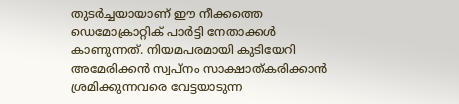തുടര്‍ച്ചയായാണ് ഈ നീക്കത്തെ ഡെമോക്രാറ്റിക് പാര്‍ട്ടി നേതാക്കള്‍ കാണുന്നത്. നിയമപരമായി കുടിയേറി അമേരിക്കന്‍ സ്വപ്നം സാക്ഷാത്കരിക്കാന്‍ ശ്രമിക്കുന്നവരെ വേട്ടയാടുന്ന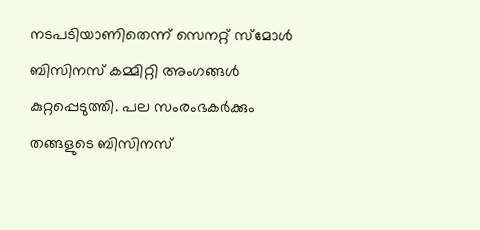നടപടിയാണിതെന്ന് സെനറ്റ് സ്‌മോള്‍ ബിസിനസ് കമ്മിറ്റി അംഗങ്ങള്‍ കുറ്റപ്പെടുത്തി. പല സംരംഭകര്‍ക്കും തങ്ങളുടെ ബിസിനസ്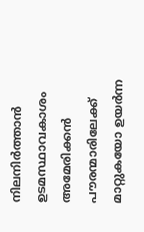നിലനിര്‍ത്താന്‍ ഉടമസ്ഥാവകാശം അമേരിക്കന്‍ പൗരന്മാരിലേക്ക് മാറ്റുകയോ ഉയര്‍ന്ന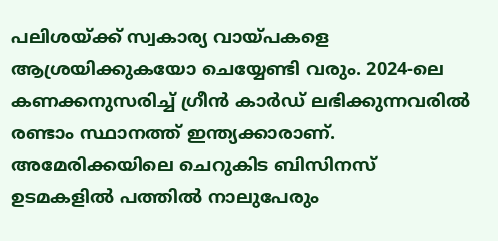പലിശയ്ക്ക് സ്വകാര്യ വായ്പകളെ ആശ്രയിക്കുകയോ ചെയ്യേണ്ടി വരും. 2024-ലെ കണക്കനുസരിച്ച് ഗ്രീന്‍ കാര്‍ഡ് ലഭിക്കുന്നവരില്‍ രണ്ടാം സ്ഥാനത്ത് ഇന്ത്യക്കാരാണ്. അമേരിക്കയിലെ ചെറുകിട ബിസിനസ് ഉടമകളില്‍ പത്തില്‍ നാലുപേരും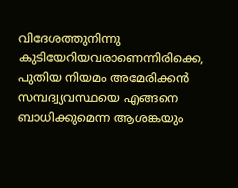വിദേശത്തുനിന്നു കുടിയേറിയവരാണെന്നിരിക്കെ, പുതിയ നിയമം അമേരിക്കന്‍ സമ്പദ്വ്യവസ്ഥയെ എങ്ങനെ ബാധിക്കുമെന്ന ആശങ്കയും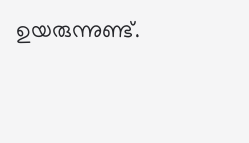ഉയരുന്നുണ്ട്.